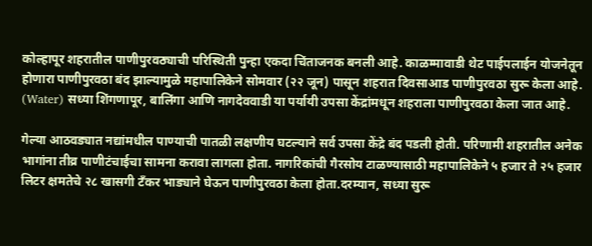कोल्हापूर शहरातील पाणीपुरवठ्याची परिस्थिती पुन्हा एकदा चिंताजनक बनली आहे. काळम्मावाडी थेट पाईपलाईन योजनेतून होणारा पाणीपुरवठा बंद झाल्यामुळे महापालिकेने सोमवार (२२ जून) पासून शहरात दिवसाआड पाणीपुरवठा सुरू केला आहे. (Water) सध्या शिंगणापूर, बालिंगा आणि नागदेववाडी या पर्यायी उपसा केंद्रांमधून शहराला पाणीपुरवठा केला जात आहे.

गेल्या आठवड्यात नद्यांमधील पाण्याची पातळी लक्षणीय घटल्याने सर्व उपसा केंद्रे बंद पडली होती. परिणामी शहरातील अनेक भागांना तीव्र पाणीटंचाईचा सामना करावा लागला होता. नागरिकांची गैरसोय टाळण्यासाठी महापालिकेने ५ हजार ते २५ हजार लिटर क्षमतेचे २८ खासगी टँकर भाड्याने घेऊन पाणीपुरवठा केला होता.दरम्यान, सध्या सुरू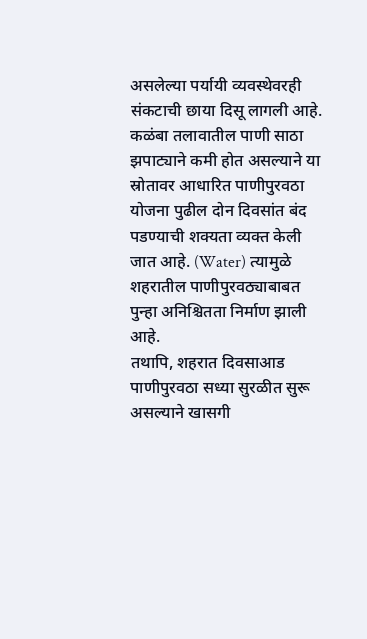असलेल्या पर्यायी व्यवस्थेवरही संकटाची छाया दिसू लागली आहे. कळंबा तलावातील पाणी साठा झपाट्याने कमी होत असल्याने या स्रोतावर आधारित पाणीपुरवठा योजना पुढील दोन दिवसांत बंद पडण्याची शक्यता व्यक्त केली जात आहे. (Water) त्यामुळे शहरातील पाणीपुरवठ्याबाबत पुन्हा अनिश्चितता निर्माण झाली आहे.
तथापि, शहरात दिवसाआड पाणीपुरवठा सध्या सुरळीत सुरू असल्याने खासगी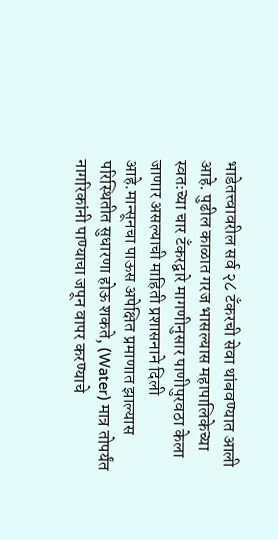भाडेतत्त्वावरील सर्व २८ टँकरची सेवा थांबवण्यात आली आहे. पुढील काळात गरज भासल्यास महापालिकेच्या स्वतःच्या चार टँकरद्वारे मागणीनुसार पाणीपुरवठा केला जाणार असल्याची माहिती प्रशासनाने दिली आहे.मान्सूनचा पाऊस अपेक्षित प्रमाणात झाल्यास परिस्थितीत सुधारणा होऊ शकते, (Water) मात्र तोपर्यंत नागरिकांनी पाण्याचा जपून वापर करण्याचे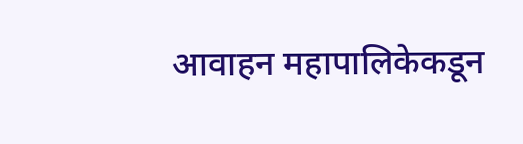आवाहन महापालिकेकडून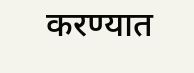करण्यात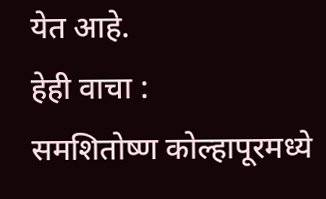येत आहे.
हेही वाचा :
समशितोष्ण कोल्हापूरमध्ये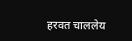हरवत चाललेय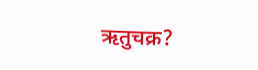ऋतुचक्र?